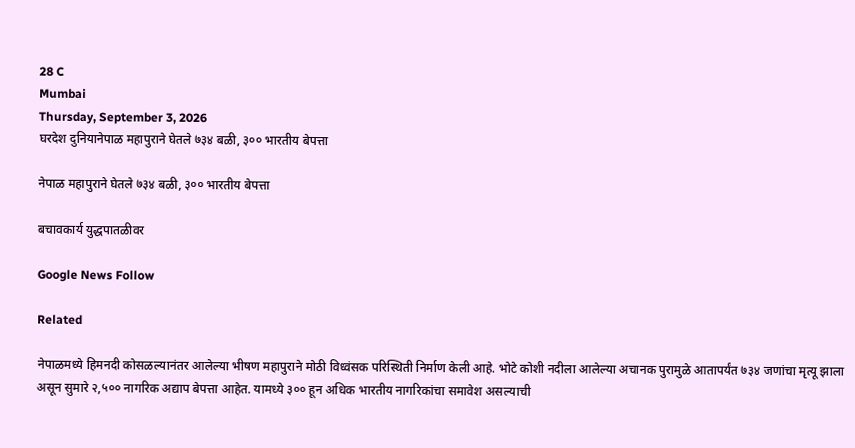28 C
Mumbai
Thursday, September 3, 2026
घरदेश दुनियानेपाळ महापुराने घेतले ७३४ बळी, ३०० भारतीय बेपत्ता

नेपाळ महापुराने घेतले ७३४ बळी, ३०० भारतीय बेपत्ता

बचावकार्य युद्धपातळीवर

Google News Follow

Related

नेपाळमध्ये हिमनदी कोसळल्यानंतर आलेल्या भीषण महापुराने मोठी विध्वंसक परिस्थिती निर्माण केली आहे. भोटे कोशी नदीला आलेल्या अचानक पुरामुळे आतापर्यंत ७३४ जणांचा मृत्यू झाला असून सुमारे २,५०० नागरिक अद्याप बेपत्ता आहेत. यामध्ये ३०० हून अधिक भारतीय नागरिकांचा समावेश असल्याची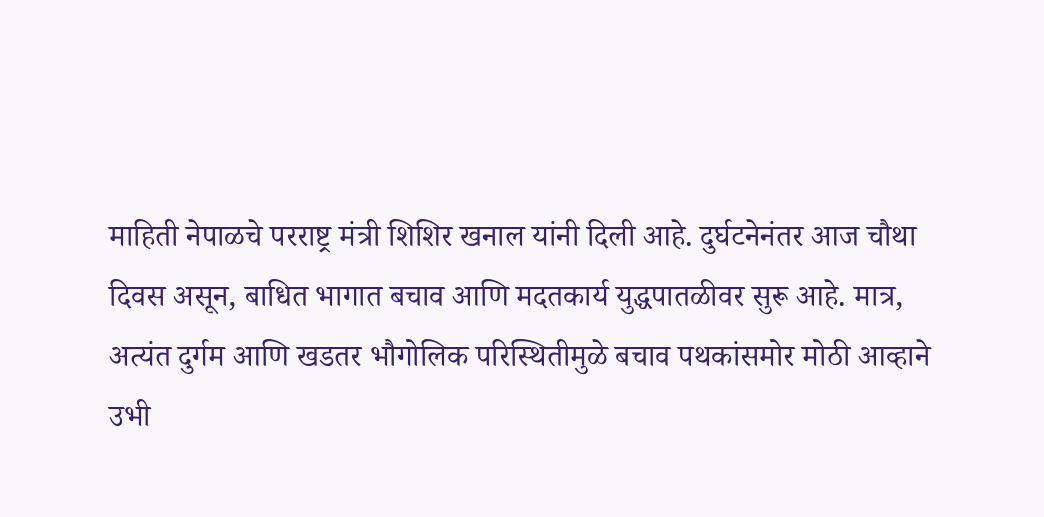माहिती नेपाळचे परराष्ट्र मंत्री शिशिर खनाल यांनी दिली आहे. दुर्घटनेनंतर आज चौथा दिवस असून, बाधित भागात बचाव आणि मदतकार्य युद्धपातळीवर सुरू आहे. मात्र, अत्यंत दुर्गम आणि खडतर भौगोलिक परिस्थितीमुळे बचाव पथकांसमोर मोठी आव्हाने उभी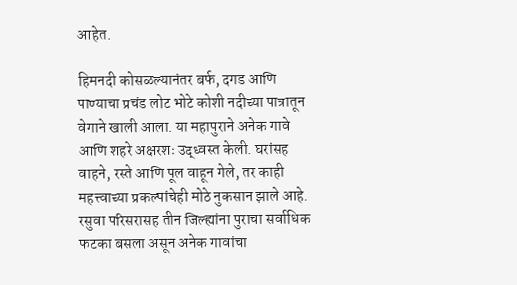आहेत.

हिमनदी कोसळल्यानंतर बर्फ, दगड आणि पाण्याचा प्रचंड लोट भोटे कोशी नदीच्या पात्रातून वेगाने खाली आला. या महापुराने अनेक गावे आणि शहरे अक्षरशः उद्ध्वस्त केली. घरांसह वाहने, रस्ते आणि पूल वाहून गेले, तर काही महत्त्वाच्या प्रकल्पांचेही मोठे नुकसान झाले आहे. रसुवा परिसरासह तीन जिल्ह्यांना पुराचा सर्वाधिक फटका बसला असून अनेक गावांचा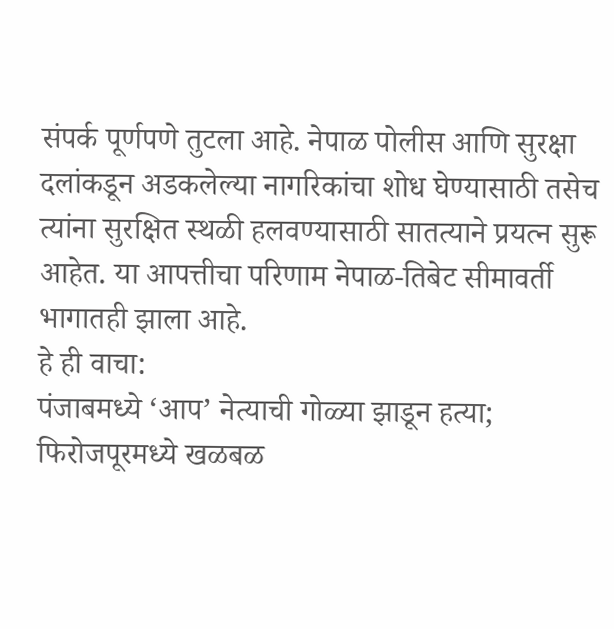संपर्क पूर्णपणे तुटला आहे. नेपाळ पोलीस आणि सुरक्षा दलांकडून अडकलेल्या नागरिकांचा शोध घेण्यासाठी तसेच त्यांना सुरक्षित स्थळी हलवण्यासाठी सातत्याने प्रयत्न सुरू आहेत. या आपत्तीचा परिणाम नेपाळ-तिबेट सीमावर्ती भागातही झाला आहे.
हे ही वाचा:
पंजाबमध्ये ‘आप’ नेत्याची गोळ्या झाडून हत्या; फिरोजपूरमध्ये खळबळ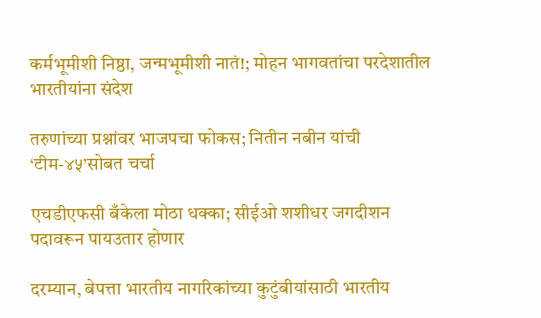कर्मभूमीशी निष्ठा, जन्मभूमीशी नातं!; मोहन भागवतांचा परदेशातील भारतीयांना संदेश

तरुणांच्या प्रश्नांवर भाजपचा फोकस; नितीन नबीन यांची ‘टीम-४५’सोबत चर्चा

एचडीएफसी बँकेला मोठा धक्का; सीईओ शशीधर जगदीशन पदावरून पायउतार होणार

दरम्यान, बेपत्ता भारतीय नागरिकांच्या कुटुंबीयांसाठी भारतीय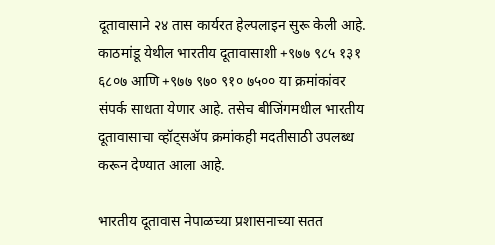दूतावासाने २४ तास कार्यरत हेल्पलाइन सुरू केली आहे. काठमांडू येथील भारतीय दूतावासाशी +९७७ ९८५ १३१ ६८०७ आणि +९७७ ९७० ९१० ७५०० या क्रमांकांवर संपर्क साधता येणार आहे. तसेच बीजिंगमधील भारतीय दूतावासाचा व्हॉट्सॲप क्रमांकही मदतीसाठी उपलब्ध करून देण्यात आला आहे.

भारतीय दूतावास नेपाळच्या प्रशासनाच्या सतत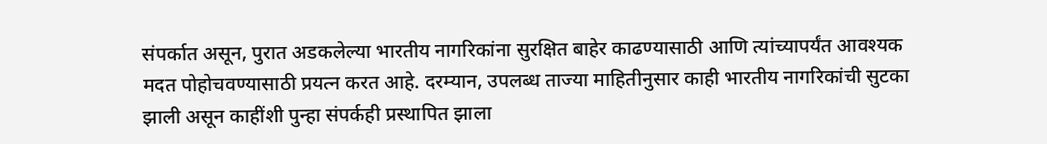संपर्कात असून, पुरात अडकलेल्या भारतीय नागरिकांना सुरक्षित बाहेर काढण्यासाठी आणि त्यांच्यापर्यंत आवश्यक मदत पोहोचवण्यासाठी प्रयत्न करत आहे. दरम्यान, उपलब्ध ताज्या माहितीनुसार काही भारतीय नागरिकांची सुटका झाली असून काहींशी पुन्हा संपर्कही प्रस्थापित झाला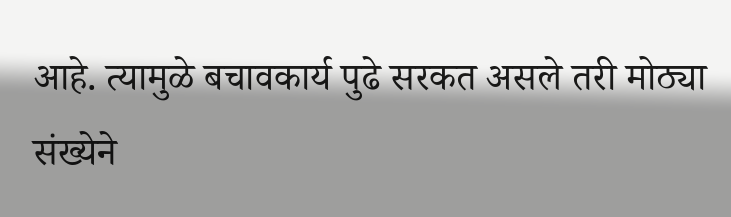आहे. त्यामुळे बचावकार्य पुढे सरकत असले तरी मोठ्या संख्येने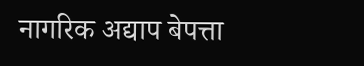नागरिक अद्याप बेपत्ता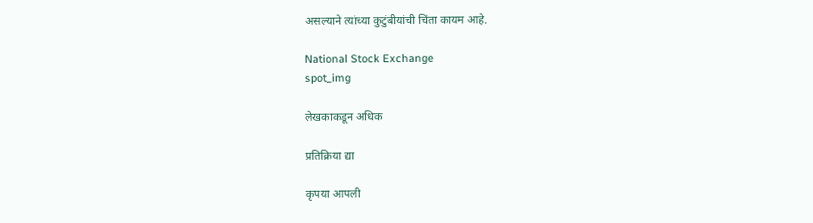असल्याने त्यांच्या कुटुंबीयांची चिंता कायम आहे.

National Stock Exchange
spot_img

लेखकाकडून अधिक

प्रतिक्रिया द्या

कृपया आपली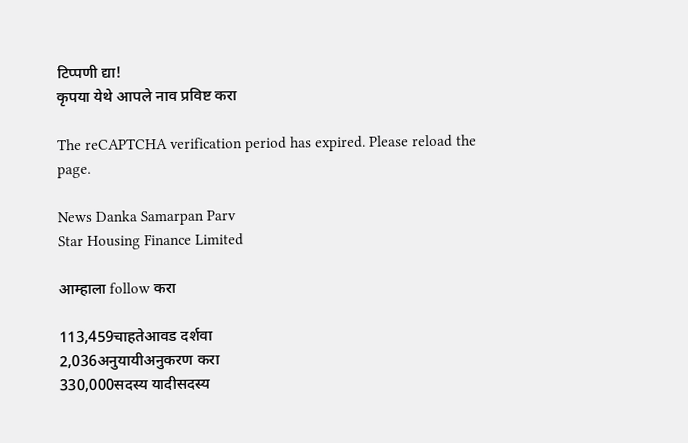टिप्पणी द्या!
कृपया येथे आपले नाव प्रविष्ट करा

The reCAPTCHA verification period has expired. Please reload the page.

News Danka Samarpan Parv
Star Housing Finance Limited

आम्हाला follow करा

113,459चाहतेआवड दर्शवा
2,036अनुयायीअनुकरण करा
330,000सदस्य यादीसदस्य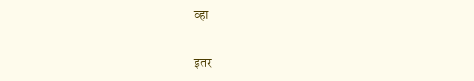व्हा

इतर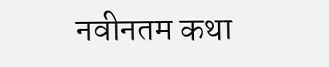नवीनतम कथा